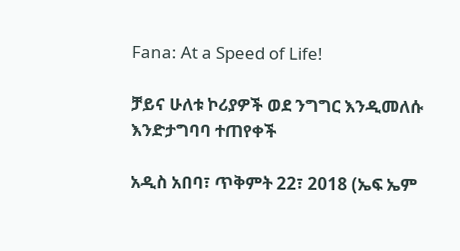Fana: At a Speed of Life!

ቻይና ሁለቱ ኮሪያዎች ወደ ንግግር እንዲመለሱ እንድታግባባ ተጠየቀች

አዲስ አበባ፣ ጥቅምት 22፣ 2018 (ኤፍ ኤም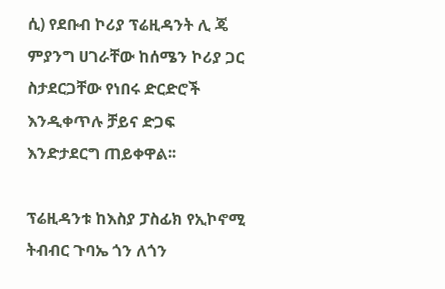ሲ) የደቡብ ኮሪያ ፕሬዚዳንት ሊ ጄ ምያንግ ሀገራቸው ከሰሜን ኮሪያ ጋር ስታደርጋቸው የነበሩ ድርድሮች እንዲቀጥሉ ቻይና ድጋፍ እንድታደርግ ጠይቀዋል፡፡

ፕሬዚዳንቱ ከእስያ ፓስፊክ የኢኮኖሚ ትብብር ጉባኤ ጎን ለጎን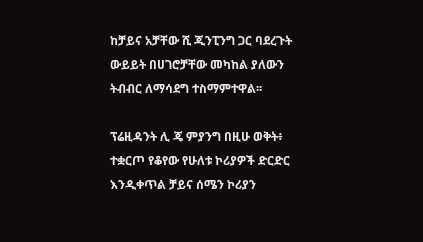ከቻይና አቻቸው ሺ ጂንፒንግ ጋር ባደረጉት ውይይት በሀገሮቻቸው መካከል ያለውን ትብብር ለማሳደግ ተስማምተዋል፡፡

ፕሬዚዳንት ሊ ጄ ምያንግ በዚሁ ወቅት፥ ተቋርጦ የቆየው የሁለቱ ኮሪያዎች ድርድር እንዲቀጥል ቻይና ሰሜን ኮሪያን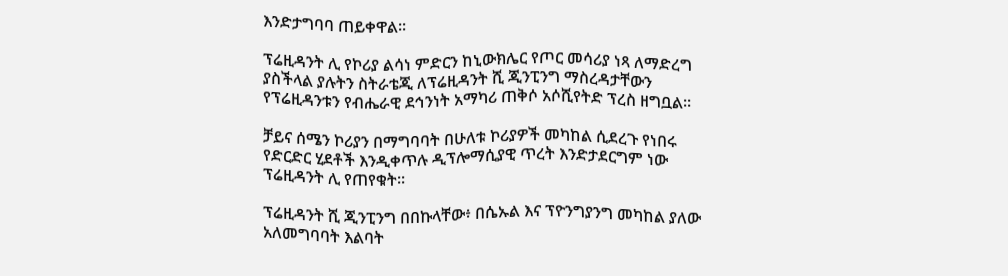እንድታግባባ ጠይቀዋል፡፡

ፕሬዚዳንት ሊ የኮሪያ ልሳነ ምድርን ከኒውክሌር የጦር መሳሪያ ነጻ ለማድረግ ያስችላል ያሉትን ስትራቴጂ ለፕሬዚዳንት ሺ ጂንፒንግ ማስረዳታቸውን የፕሬዚዳንቱን የብሔራዊ ደኅንነት አማካሪ ጠቅሶ አሶሺየትድ ፕረስ ዘግቧል፡፡

ቻይና ሰሜን ኮሪያን በማግባባት በሁለቱ ኮሪያዎች መካከል ሲደረጉ የነበሩ የድርድር ሂደቶች እንዲቀጥሉ ዲፕሎማሲያዊ ጥረት እንድታደርግም ነው ፕሬዚዳንት ሊ የጠየቁት፡፡

ፕሬዚዳንት ሺ ጂንፒንግ በበኩላቸው፥ በሴኡል እና ፕዮንግያንግ መካከል ያለው አለመግባባት እልባት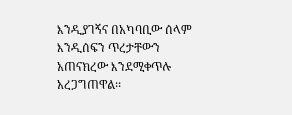እንዲያገኝና በአካባቢው ሰላም እንዲሰፍን ጥረታቸውን አጠናክረው እንደሚቀጥሉ አረጋግጠዋል፡፡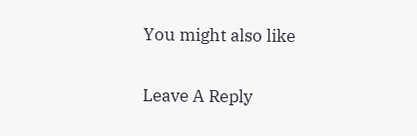You might also like

Leave A Reply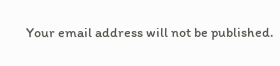Your email address will not be published.